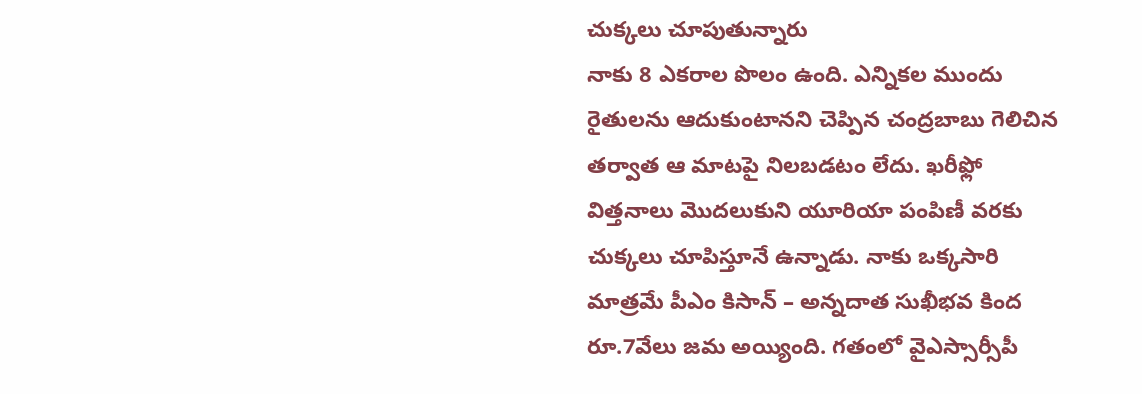చుక్కలు చూపుతున్నారు
నాకు 8 ఎకరాల పొలం ఉంది. ఎన్నికల ముందు రైతులను ఆదుకుంటానని చెప్పిన చంద్రబాబు గెలిచిన తర్వాత ఆ మాటపై నిలబడటం లేదు. ఖరీఫ్లో విత్తనాలు మొదలుకుని యూరియా పంపిణీ వరకు చుక్కలు చూపిస్తూనే ఉన్నాడు. నాకు ఒక్కసారి మాత్రమే పీఎం కిసాన్ – అన్నదాత సుఖీభవ కింద రూ.7వేలు జమ అయ్యింది. గతంలో వైఎస్సార్సీపీ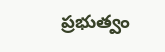ప్రభుత్వం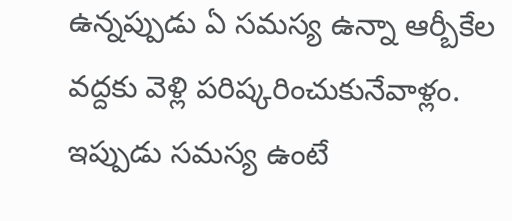ఉన్నప్పుడు ఏ సమస్య ఉన్నా ఆర్బీకేల వద్దకు వెళ్లి పరిష్కరించుకునేవాళ్లం. ఇప్పుడు సమస్య ఉంటే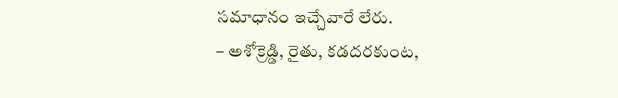సమాధానం ఇచ్చేవారే లేరు.
– అశోక్రెడ్డి, రైతు, కడదరకుంట,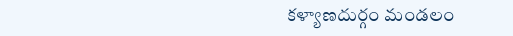కళ్యాణదుర్గం మండలం